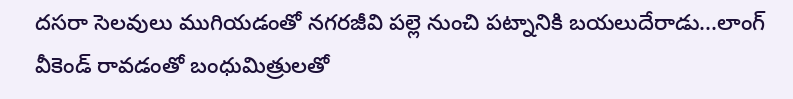దసరా సెలవులు ముగియడంతో నగరజీవి పల్లె నుంచి పట్నానికి బయలుదేరాడు...లాంగ్ వీకెండ్ రావడంతో బంధుమిత్రులతో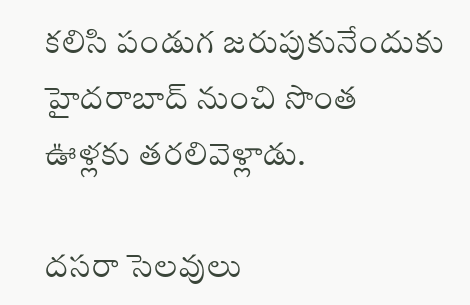కలిసి పండుగ జరుపుకునేందుకు హైదరాబాద్ నుంచి సొంత ఊళ్లకు తరలివెళ్లాడు.

దసరా సెలవులు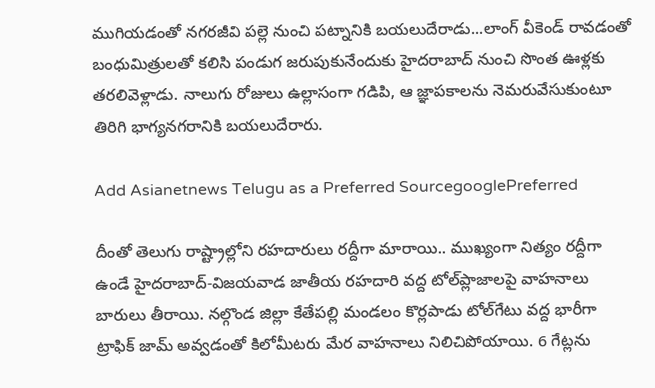ముగియడంతో నగరజీవి పల్లె నుంచి పట్నానికి బయలుదేరాడు...లాంగ్ వీకెండ్ రావడంతో బంధుమిత్రులతో కలిసి పండుగ జరుపుకునేందుకు హైదరాబాద్ నుంచి సొంత ఊళ్లకు తరలివెళ్లాడు. నాలుగు రోజులు ఉల్లాసంగా గడిపి, ఆ జ్ఞాపకాలను నెమరువేసుకుంటూ తిరిగి భాగ్యనగరానికి బయలుదేరారు.

Add Asianetnews Telugu as a Preferred SourcegooglePreferred

దీంతో తెలుగు రాష్ట్రాల్లోని రహదారులు రద్దీగా మారాయి.. ముఖ్యంగా నిత్యం రద్దీగా ఉండే హైదరాబాద్-విజయవాడ జాతీయ రహదారి వద్ద టోల్‌ప్లాజాలపై వాహనాలు బారులు తీరాయి. నల్గొండ జిల్లా కేతేపల్లి మండలం కొర్లపాడు టోల్‌గేటు వద్ద భారీగా ట్రాఫిక్ జామ్ అవ్వడంతో కిలోమీటరు మేర వాహనాలు నిలిచిపోయాయి. 6 గేట్లను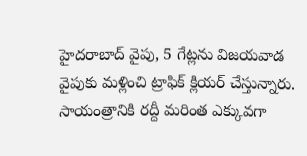హైదరాబాద్ వైపు, 5 గేట్లను విజయవాడ వైపుకు మళ్లించి ట్రాఫిక్ క్లియర్ చేస్తున్నారు. సాయంత్రానికి రద్దీ మరింత ఎక్కువగా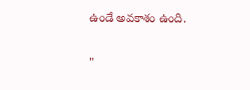ఉండే అవకాశం ఉంది.

"